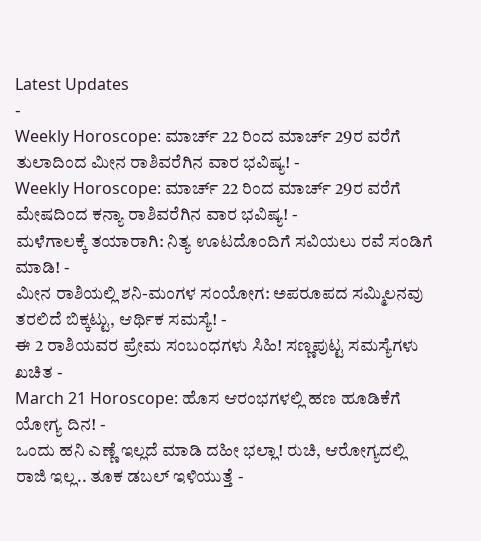Latest Updates
-
Weekly Horoscope: ಮಾರ್ಚ್ 22 ರಿಂದ ಮಾರ್ಚ್ 29ರ ವರೆಗೆ ತುಲಾದಿಂದ ಮೀನ ರಾಶಿವರೆಗಿನ ವಾರ ಭವಿಷ್ಯ! -
Weekly Horoscope: ಮಾರ್ಚ್ 22 ರಿಂದ ಮಾರ್ಚ್ 29ರ ವರೆಗೆ ಮೇಷದಿಂದ ಕನ್ಯಾ ರಾಶಿವರೆಗಿನ ವಾರ ಭವಿಷ್ಯ! -
ಮಳೆಗಾಲಕ್ಕೆ ತಯಾರಾಗಿ: ನಿತ್ಯ ಊಟದೊಂದಿಗೆ ಸವಿಯಲು ರವೆ ಸಂಡಿಗೆ ಮಾಡಿ! -
ಮೀನ ರಾಶಿಯಲ್ಲಿ ಶನಿ-ಮಂಗಳ ಸಂಯೋಗ: ಅಪರೂಪದ ಸಮ್ಮಿಲನವು ತರಲಿದೆ ಬಿಕ್ಕಟ್ಟು, ಆರ್ಥಿಕ ಸಮಸ್ಯೆ! -
ಈ 2 ರಾಶಿಯವರ ಪ್ರೇಮ ಸಂಬಂಧಗಳು ಸಿಹಿ! ಸಣ್ಣಪುಟ್ಟ ಸಮಸ್ಯೆಗಳು ಖಚಿತ -
March 21 Horoscope: ಹೊಸ ಆರಂಭಗಳಲ್ಲಿ ಹಣ ಹೂಡಿಕೆಗೆ ಯೋಗ್ಯ ದಿನ! -
ಒಂದು ಹನಿ ಎಣ್ಣೆ ಇಲ್ಲದೆ ಮಾಡಿ ದಹೀ ಭಲ್ಲಾ! ರುಚಿ, ಆರೋಗ್ಯದಲ್ಲಿ ರಾಜಿ ಇಲ್ಲ.. ತೂಕ ಡಬಲ್ ಇಳಿಯುತ್ತೆ -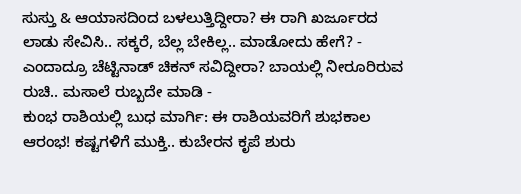ಸುಸ್ತು & ಆಯಾಸದಿಂದ ಬಳಲುತ್ತಿದ್ದೀರಾ? ಈ ರಾಗಿ ಖರ್ಜೂರದ ಲಾಡು ಸೇವಿಸಿ.. ಸಕ್ಕರೆ, ಬೆಲ್ಲ ಬೇಕಿಲ್ಲ.. ಮಾಡೋದು ಹೇಗೆ? -
ಎಂದಾದ್ರೂ ಚೆಟ್ಟಿನಾಡ್ ಚಿಕನ್ ಸವಿದ್ದೀರಾ? ಬಾಯಲ್ಲಿ ನೀರೂರಿರುವ ರುಚಿ.. ಮಸಾಲೆ ರುಬ್ಬದೇ ಮಾಡಿ -
ಕುಂಭ ರಾಶಿಯಲ್ಲಿ ಬುಧ ಮಾರ್ಗಿ: ಈ ರಾಶಿಯವರಿಗೆ ಶುಭಕಾಲ ಆರಂಭ! ಕಷ್ಟಗಳಿಗೆ ಮುಕ್ತಿ.. ಕುಬೇರನ ಕೃಪೆ ಶುರು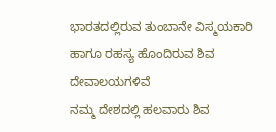ಭಾರತದಲ್ಲಿರುವ ತುಂಬಾನೇ ವಿಸ್ಮಯಕಾರಿ ಹಾಗೂ ರಹಸ್ಯ ಹೊಂದಿರುವ ಶಿವ ದೇವಾಲಯಗಳಿವೆ
ನಮ್ಮ ದೇಶದಲ್ಲಿ ಹಲವಾರು ಶಿವ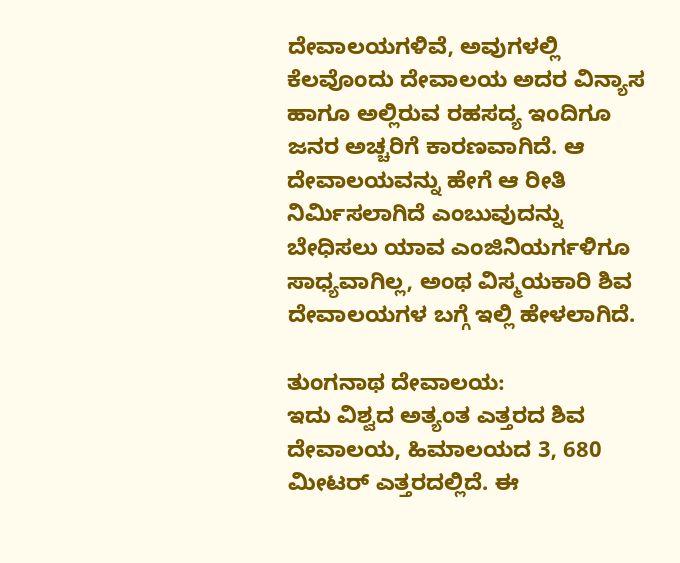ದೇವಾಲಯಗಳಿವೆ, ಅವುಗಳಲ್ಲಿ ಕೆಲವೊಂದು ದೇವಾಲಯ ಅದರ ವಿನ್ಯಾಸ ಹಾಗೂ ಅಲ್ಲಿರುವ ರಹಸದ್ಯ ಇಂದಿಗೂ ಜನರ ಅಚ್ಚರಿಗೆ ಕಾರಣವಾಗಿದೆ. ಆ ದೇವಾಲಯವನ್ನು ಹೇಗೆ ಆ ರೀತಿ ನಿರ್ಮಿಸಲಾಗಿದೆ ಎಂಬುವುದನ್ನು ಬೇಧಿಸಲು ಯಾವ ಎಂಜಿನಿಯರ್ಗಳಿಗೂ ಸಾಧ್ಯವಾಗಿಲ್ಲ, ಅಂಥ ವಿಸ್ಮಯಕಾರಿ ಶಿವ ದೇವಾಲಯಗಳ ಬಗ್ಗೆ ಇಲ್ಲಿ ಹೇಳಲಾಗಿದೆ.

ತುಂಗನಾಥ ದೇವಾಲಯ:
ಇದು ವಿಶ್ವದ ಅತ್ಯಂತ ಎತ್ತರದ ಶಿವ ದೇವಾಲಯ, ಹಿಮಾಲಯದ 3, 680 ಮೀಟರ್ ಎತ್ತರದಲ್ಲಿದೆ. ಈ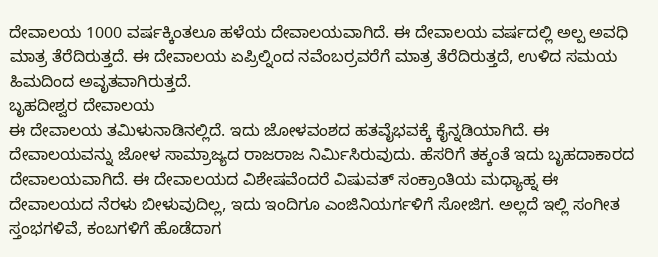ದೇವಾಲಯ 1000 ವರ್ಷಕ್ಕಿಂತಲೂ ಹಳೆಯ ದೇವಾಲಯವಾಗಿದೆ. ಈ ದೇವಾಲಯ ವರ್ಷದಲ್ಲಿ ಅಲ್ಪ ಅವಧಿ ಮಾತ್ರ ತೆರೆದಿರುತ್ತದೆ. ಈ ದೇವಾಲಯ ಏಪ್ರಿಲ್ನಿಂದ ನವೆಂಬರ್ರವರೆಗೆ ಮಾತ್ರ ತೆರೆದಿರುತ್ತದೆ, ಉಳಿದ ಸಮಯ ಹಿಮದಿಂದ ಅವೃತವಾಗಿರುತ್ತದೆ.
ಬೃಹದೀಶ್ವರ ದೇವಾಲಯ
ಈ ದೇವಾಲಯ ತಮಿಳುನಾಡಿನಲ್ಲಿದೆ. ಇದು ಜೋಳವಂಶದ ಹತವೈಭವಕ್ಕೆ ಕೈನ್ನಡಿಯಾಗಿದೆ. ಈ ದೇವಾಲಯವನ್ನು ಜೋಳ ಸಾಮ್ರಾಜ್ಯದ ರಾಜರಾಜ ನಿರ್ಮಿಸಿರುವುದು. ಹೆಸರಿಗೆ ತಕ್ಕಂತೆ ಇದು ಬೃಹದಾಕಾರದ ದೇವಾಲಯವಾಗಿದೆ. ಈ ದೇವಾಲಯದ ವಿಶೇಷವೆಂದರೆ ವಿಷುವತ್ ಸಂಕ್ರಾಂತಿಯ ಮಧ್ಯಾಹ್ನ ಈ ದೇವಾಲಯದ ನೆರಳು ಬೀಳುವುದಿಲ್ಲ, ಇದು ಇಂದಿಗೂ ಎಂಜಿನಿಯರ್ಗಳಿಗೆ ಸೋಜಿಗ. ಅಲ್ಲದೆ ಇಲ್ಲಿ ಸಂಗೀತ ಸ್ತಂಭಗಳಿವೆ, ಕಂಬಗಳಿಗೆ ಹೊಡೆದಾಗ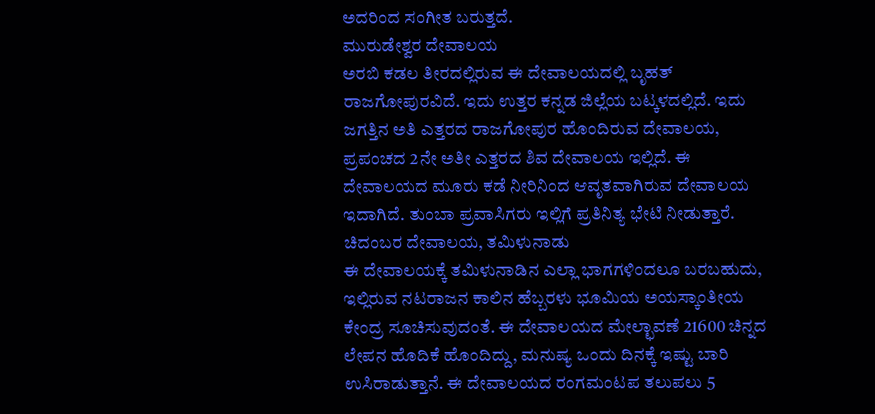ಅದರಿಂದ ಸಂಗೀತ ಬರುತ್ತದೆ.
ಮುರುಡೇಶ್ವರ ದೇವಾಲಯ
ಅರಬಿ ಕಡಲ ತೀರದಲ್ಲಿರುವ ಈ ದೇವಾಲಯದಲ್ಲಿ ಬೃಹತ್ ರಾಜಗೋಪುರವಿದೆ. ಇದು ಉತ್ತರ ಕನ್ನಡ ಜಿಲ್ಲೆಯ ಬಟ್ಕಳದಲ್ಲಿದೆ. ಇದು ಜಗತ್ತಿನ ಅತಿ ಎತ್ತರದ ರಾಜಗೋಪುರ ಹೊಂದಿರುವ ದೇವಾಲಯ, ಪ್ರಪಂಚದ 2ನೇ ಅತೀ ಎತ್ತರದ ಶಿವ ದೇವಾಲಯ ಇಲ್ಲಿದೆ. ಈ ದೇವಾಲಯದ ಮೂರು ಕಡೆ ನೀರಿನಿಂದ ಆವೃತವಾಗಿರುವ ದೇವಾಲಯ ಇದಾಗಿದೆ. ತುಂಬಾ ಪ್ರವಾಸಿಗರು ಇಲ್ಲಿಗೆ ಪ್ರತಿನಿತ್ಯ ಭೇಟಿ ನೀಡುತ್ತಾರೆ.
ಚಿದಂಬರ ದೇವಾಲಯ, ತಮಿಳುನಾಡು
ಈ ದೇವಾಲಯಕ್ಕೆ ತಮಿಳುನಾಡಿನ ಎಲ್ಲಾ ಭಾಗಗಳಿಂದಲೂ ಬರಬಹುದು, ಇಲ್ಲಿರುವ ನಟರಾಜನ ಕಾಲಿನ ಹೆಬ್ಬರಳು ಭೂಮಿಯ ಅಯಸ್ಕಾಂತೀಯ ಕೇಂದ್ರ ಸೂಚಿಸುವುದಂತೆ. ಈ ದೇವಾಲಯದ ಮೇಲ್ಛಾವಣೆ 21600 ಚಿನ್ನದ ಲೇಪನ ಹೊದಿಕೆ ಹೊಂದಿದ್ದು, ಮನುಷ್ಯ ಒಂದು ದಿನಕ್ಕೆ ಇಷ್ಟು ಬಾರಿ ಉಸಿರಾಡುತ್ತಾನೆ. ಈ ದೇವಾಲಯದ ರಂಗಮಂಟಪ ತಲುಪಲು 5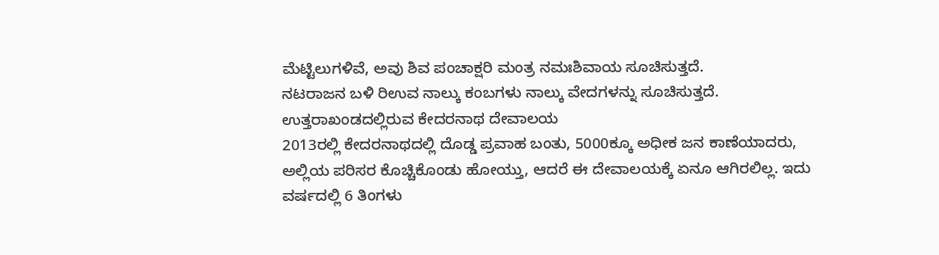ಮೆಟ್ಟಿಲುಗಳಿವೆ, ಅವು ಶಿವ ಪಂಚಾಕ್ಷರಿ ಮಂತ್ರ ನಮಃಶಿವಾಯ ಸೂಚಿಸುತ್ತದೆ.
ನಟರಾಜನ ಬಳಿ ರಿಉವ ನಾಲ್ಕು ಕಂಬಗಳು ನಾಲ್ಕು ವೇದಗಳನ್ನು ಸೂಚಿಸುತ್ತದೆ.
ಉತ್ತರಾಖಂಡದಲ್ಲಿರುವ ಕೇದರನಾಥ ದೇವಾಲಯ
2013ರಲ್ಲಿ ಕೇದರನಾಥದಲ್ಲಿ ದೊಡ್ಡ ಪ್ರವಾಹ ಬಂತು, 5000ಕ್ಕೂ ಅಧೀಕ ಜನ ಕಾಣೆಯಾದರು, ಅಲ್ಲಿಯ ಪರಿಸರ ಕೊಚ್ಚಿಕೊಂಡು ಹೋಯ್ತು, ಆದರೆ ಈ ದೇವಾಲಯಕ್ಕೆ ಏನೂ ಆಗಿರಲಿಲ್ಲ. ಇದು ವರ್ಷದಲ್ಲಿ 6 ತಿಂಗಳು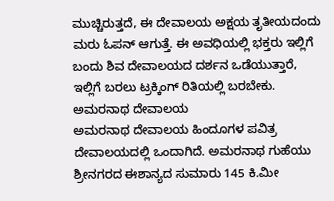ಮುಚ್ಚಿರುತ್ತದೆ, ಈ ದೇವಾಲಯ ಅಕ್ಷಯ ತೃತೀಯದಂದು ಮರು ಓಪನ್ ಆಗುತ್ತೆ. ಈ ಅವಧಿಯಲ್ಲಿ ಭಕ್ತರು ಇಲ್ಲಿಗೆ ಬಂದು ಶಿವ ದೇವಾಲಯದ ದರ್ಶನ ಒಡೆಯುತ್ತಾರೆ, ಇಲ್ಲಿಗೆ ಬರಲು ಟ್ರಕ್ಕಿಂಗ್ ರಿತಿಯಲ್ಲಿ ಬರಬೇಕು.
ಅಮರನಾಥ ದೇವಾಲಯ
ಅಮರನಾಥ ದೇವಾಲಯ ಹಿಂದೂಗಳ ಪವಿತ್ರ ದೇವಾಲಯದಲ್ಲಿ ಒಂದಾಗಿದೆ. ಅಮರನಾಥ ಗುಹೆಯು ಶ್ರೀನಗರದ ಈಶಾನ್ಯದ ಸುಮಾರು 145 ಕಿ.ಮೀ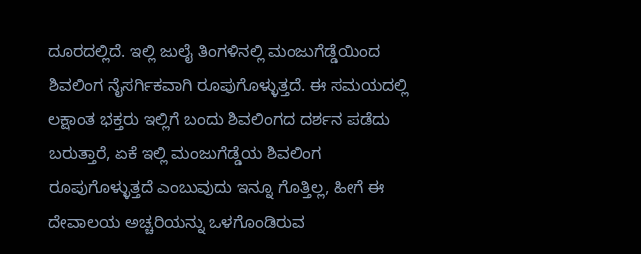ದೂರದಲ್ಲಿದೆ. ಇಲ್ಲಿ ಜುಲೈ ತಿಂಗಳಿನಲ್ಲಿ ಮಂಜುಗೆಡ್ಡೆಯಿಂದ ಶಿವಲಿಂಗ ನೈಸರ್ಗಿಕವಾಗಿ ರೂಪುಗೊಳ್ಳುತ್ತದೆ. ಈ ಸಮಯದಲ್ಲಿ ಲಕ್ಷಾಂತ ಭಕ್ತರು ಇಲ್ಲಿಗೆ ಬಂದು ಶಿವಲಿಂಗದ ದರ್ಶನ ಪಡೆದು ಬರುತ್ತಾರೆ, ಏಕೆ ಇಲ್ಲಿ ಮಂಜುಗೆಡ್ಡೆಯ ಶಿವಲಿಂಗ ರೂಪುಗೊಳ್ಳುತ್ತದೆ ಎಂಬುವುದು ಇನ್ನೂ ಗೊತ್ತಿಲ್ಲ, ಹೀಗೆ ಈ ದೇವಾಲಯ ಅಚ್ಚರಿಯನ್ನು ಒಳಗೊಂಡಿರುವ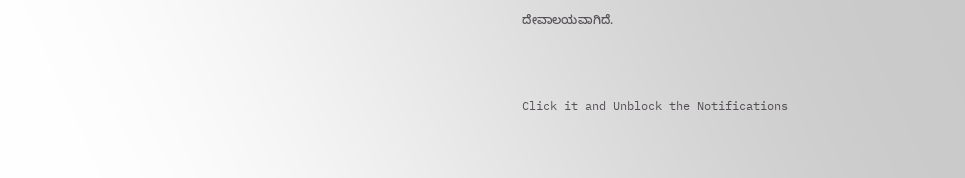ದೇವಾಲಯವಾಗಿದೆ.



Click it and Unblock the Notifications